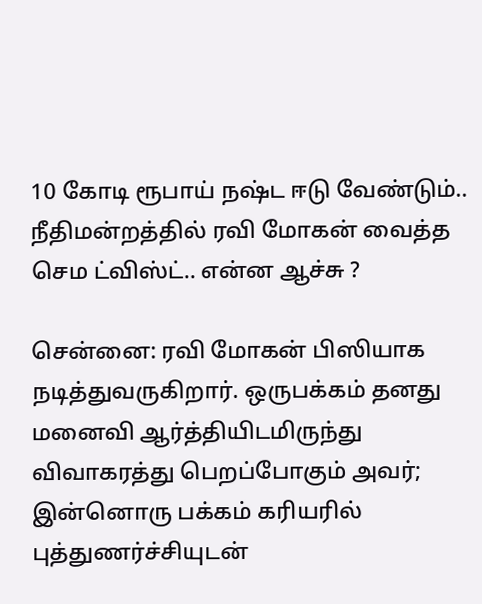10 கோடி ரூபாய் நஷ்ட ஈடு வேண்டும்.. நீதிமன்றத்தில் ரவி மோகன் வைத்த செம ட்விஸ்ட்.. என்ன ஆச்சு ?

சென்னை: ரவி மோகன் பிஸியாக நடித்துவருகிறார். ஒருபக்கம் தனது மனைவி ஆர்த்தியிடமிருந்து விவாகரத்து பெறப்போகும் அவர்; இன்னொரு பக்கம் கரியரில் புத்துணர்ச்சியுடன்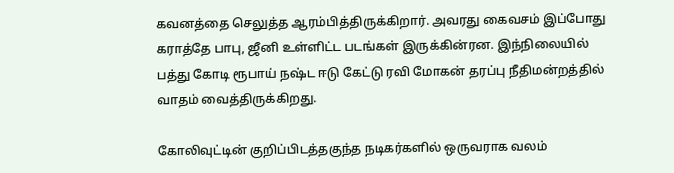கவனத்தை செலுத்த ஆரம்பித்திருக்கிறார். அவரது கைவசம் இப்போது கராத்தே பாபு, ஜீனி உள்ளிட்ட படங்கள் இருக்கின்ரன. இந்நிலையில் பத்து கோடி ரூபாய் நஷ்ட ஈடு கேட்டு ரவி மோகன் தரப்பு நீதிமன்றத்தில் வாதம் வைத்திருக்கிறது.

கோலிவுட்டின் குறிப்பிடத்தகுந்த நடிகர்களில் ஒருவராக வலம்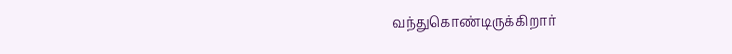வந்துகொண்டிருக்கிறார்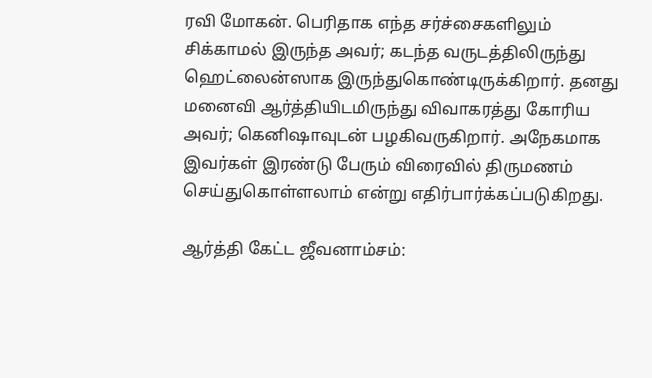ரவி மோகன். பெரிதாக எந்த சர்ச்சைகளிலும் சிக்காமல் இருந்த அவர்; கடந்த வருடத்திலிருந்து ஹெட்லைன்ஸாக இருந்துகொண்டிருக்கிறார். தனது மனைவி ஆர்த்தியிடமிருந்து விவாகரத்து கோரிய அவர்; கெனிஷாவுடன் பழகிவருகிறார். அநேகமாக இவர்கள் இரண்டு பேரும் விரைவில் திருமணம் செய்துகொள்ளலாம் என்று எதிர்பார்க்கப்படுகிறது.

ஆர்த்தி கேட்ட ஜீவனாம்சம்: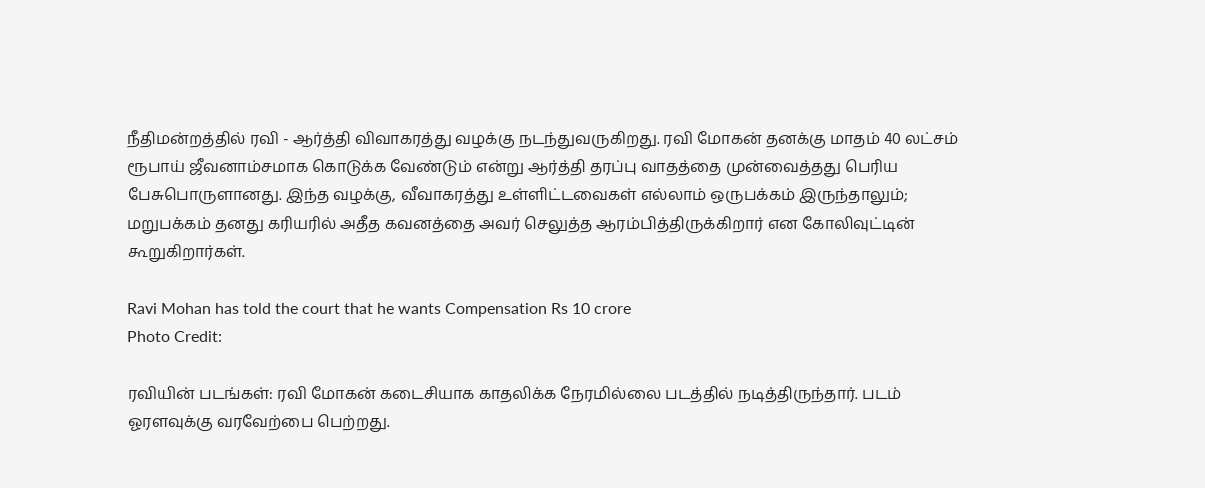நீதிமன்றத்தில் ரவி - ஆர்த்தி விவாகரத்து வழக்கு நடந்துவருகிறது. ரவி மோகன் தனக்கு மாதம் 40 லட்சம் ரூபாய் ஜீவனாம்சமாக கொடுக்க வேண்டும் என்று ஆர்த்தி தரப்பு வாதத்தை முன்வைத்தது பெரிய பேசுபொருளானது. இந்த வழக்கு, வீவாகரத்து உள்ளிட்டவைகள் எல்லாம் ஒருபக்கம் இருந்தாலும்; மறுபக்கம் தனது கரியரில் அதீத கவனத்தை அவர் செலுத்த ஆரம்பித்திருக்கிறார் என கோலிவுட்டின் கூறுகிறார்கள்.

Ravi Mohan has told the court that he wants Compensation Rs 10 crore
Photo Credit:

ரவியின் படங்கள்: ரவி மோகன் கடைசியாக காதலிக்க நேரமில்லை படத்தில் நடித்திருந்தார். படம் ஓரளவுக்கு வரவேற்பை பெற்றது.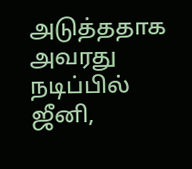அடுத்ததாக அவரது நடிப்பில் ஜீனி,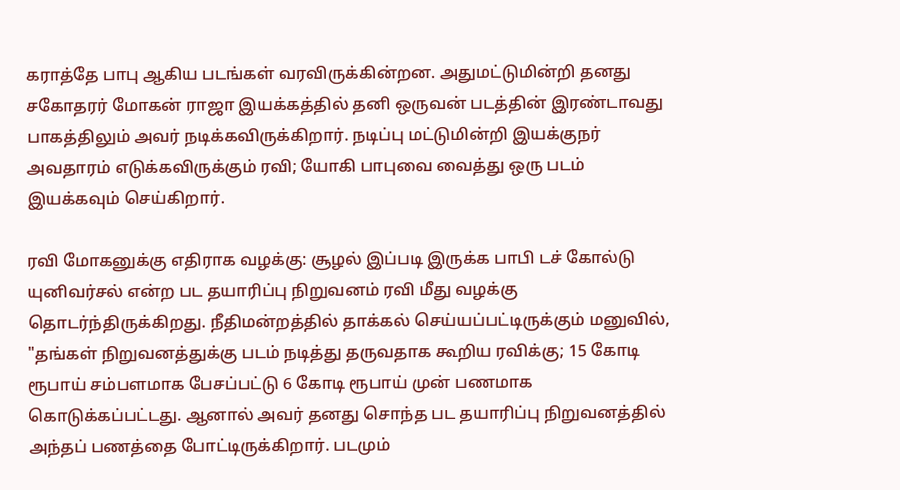கராத்தே பாபு ஆகிய படங்கள் வரவிருக்கின்றன. அதுமட்டுமின்றி தனது சகோதரர் மோகன் ராஜா இயக்கத்தில் தனி ஒருவன் படத்தின் இரண்டாவது பாகத்திலும் அவர் நடிக்கவிருக்கிறார். நடிப்பு மட்டுமின்றி இயக்குநர் அவதாரம் எடுக்கவிருக்கும் ரவி; யோகி பாபுவை வைத்து ஒரு படம் இயக்கவும் செய்கிறார்.

ரவி மோகனுக்கு எதிராக வழக்கு: சூழல் இப்படி இருக்க பாபி டச் கோல்டு யுனிவர்சல் என்ற பட தயாரிப்பு நிறுவனம் ரவி மீது வழக்கு தொடர்ந்திருக்கிறது. நீதிமன்றத்தில் தாக்கல் செய்யப்பட்டிருக்கும் மனுவில், "தங்கள் நிறுவனத்துக்கு படம் நடித்து தருவதாக கூறிய ரவிக்கு; 15 கோடி ரூபாய் சம்பளமாக பேசப்பட்டு 6 கோடி ரூபாய் முன் பணமாக கொடுக்கப்பட்டது. ஆனால் அவர் தனது சொந்த பட தயாரிப்பு நிறுவனத்தில் அந்தப் பணத்தை போட்டிருக்கிறார். படமும்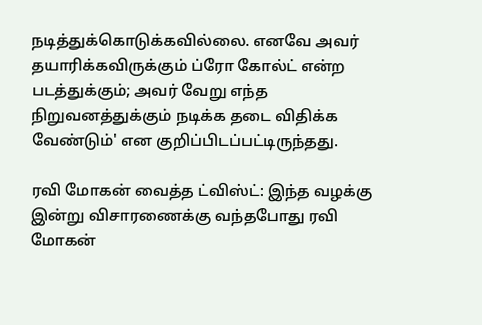நடித்துக்கொடுக்கவில்லை. எனவே அவர் தயாரிக்கவிருக்கும் ப்ரோ கோல்ட் என்ற படத்துக்கும்; அவர் வேறு எந்த நிறுவனத்துக்கும் நடிக்க தடை விதிக்க வேண்டும்' என குறிப்பிடப்பட்டிருந்தது.

ரவி மோகன் வைத்த ட்விஸ்ட்: இந்த வழக்கு இன்று விசாரணைக்கு வந்தபோது ரவி மோகன்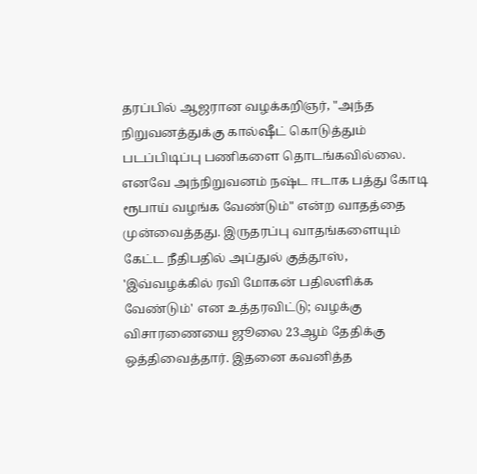தரப்பில் ஆஜரான வழக்கறிஞர், "அந்த நிறுவனத்துக்கு கால்ஷீட் கொடுத்தும் படப்பிடிப்பு பணிகளை தொடங்கவில்லை. எனவே அந்நிறுவனம் நஷ்ட ஈடாக பத்து கோடி ரூபாய் வழங்க வேண்டும்" என்ற வாதத்தை முன்வைத்தது. இருதரப்பு வாதங்களையும் கேட்ட நீதிபதில் அப்துல் குத்தூஸ், 'இவ்வழக்கில் ரவி மோகன் பதிலளிக்க வேண்டும்' என உத்தரவிட்டு; வழக்கு விசாரணையை ஜூலை 23ஆம் தேதிக்கு ஒத்திவைத்தார். இதனை கவனித்த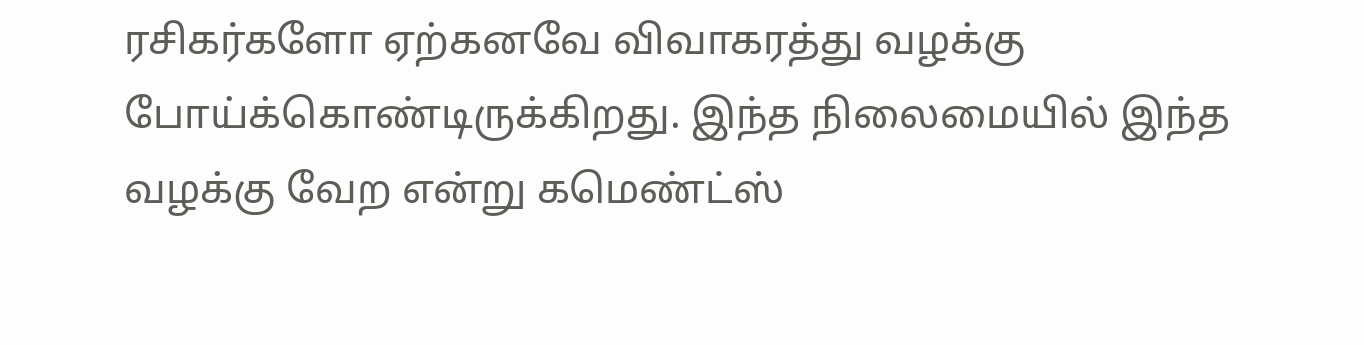ரசிகர்களோ ஏற்கனவே விவாகரத்து வழக்கு போய்க்கொண்டிருக்கிறது. இந்த நிலைமையில் இந்த வழக்கு வேற என்று கமெண்ட்ஸ்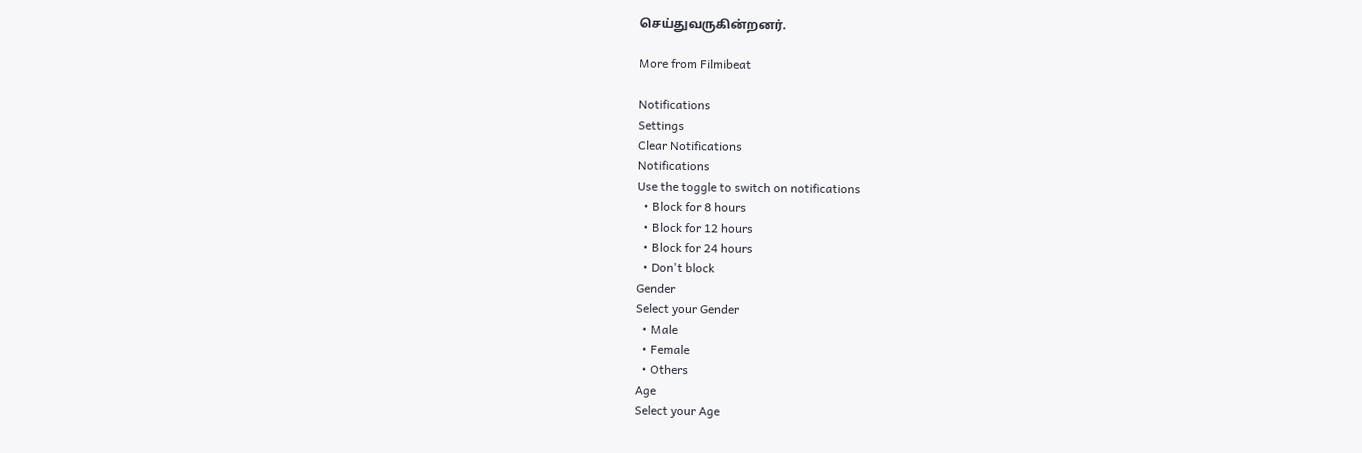செய்துவருகின்றனர்.

More from Filmibeat

Notifications
Settings
Clear Notifications
Notifications
Use the toggle to switch on notifications
  • Block for 8 hours
  • Block for 12 hours
  • Block for 24 hours
  • Don't block
Gender
Select your Gender
  • Male
  • Female
  • Others
Age
Select your Age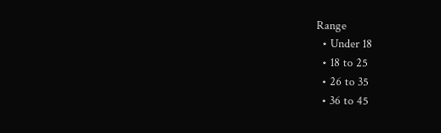Range
  • Under 18
  • 18 to 25
  • 26 to 35
  • 36 to 45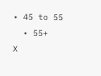• 45 to 55
  • 55+
X